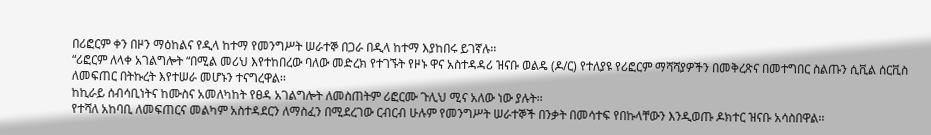በሪፎርም ቀን በዞን ማዕከልና የዲላ ከተማ የመንግሥት ሠራተኞ በጋራ በዲላ ከተማ እያከበሩ ይገኛሉ፡፡
“ሪፎርም ለላቀ አገልግሎት “በሚል መሪህ እየተከበረው ባለው መድረክ የተገኙት የዞኑ ዋና አስተዳዳሪ ዝናቡ ወልዴ (ዶ/ር) የተለያዩ የሪፎርም ማሻሻያዎችን በመቅረጽና በመተግበር ስልጡን ሲቪል ሰርቪስ ለመፍጠር በትኩረት እየተሠራ መሆኑን ተናግረዋል፡፡
ከኪራይ ሰብሳቢነትና ከሙስና አመለካከት የፀዳ አገልግሎት ለመስጠትም ሪፎርሙ ጉሊህ ሚና አለው ነው ያሉት፡፡
የተሻለ አከባቢ ለመፍጠርና መልካም አስተዳደርን ለማስፈን በሚደረገው ርብርብ ሁሉም የመንግሥት ሠራተኞች በንቃት በመሳተፍ የበኩላቸውን እንዲወጡ ዶክተር ዝናቡ አሳስበዋል፡፡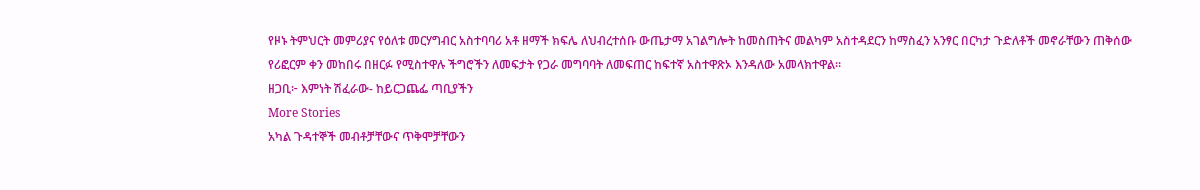የዞኑ ትምህርት መምሪያና የዕለቱ መርሃግብር አስተባባሪ አቶ ዘማች ክፍሌ ለህብረተሰቡ ውጤታማ አገልግሎት ከመስጠትና መልካም አስተዳደርን ከማስፈን አንፃር በርካታ ጉድለቶች መኖራቸውን ጠቅሰው የሪፎርም ቀን መከበሩ በዘርፉ የሚስተዋሉ ችግሮችን ለመፍታት የጋራ መግባባት ለመፍጠር ከፍተኛ አስተዋጽኦ እንዳለው አመላክተዋል፡፡
ዘጋቢ፦ እምነት ሽፈራው- ከይርጋጨፌ ጣቢያችን
More Stories
አካል ጉዳተኞች መብቶቻቸውና ጥቅሞቻቸውን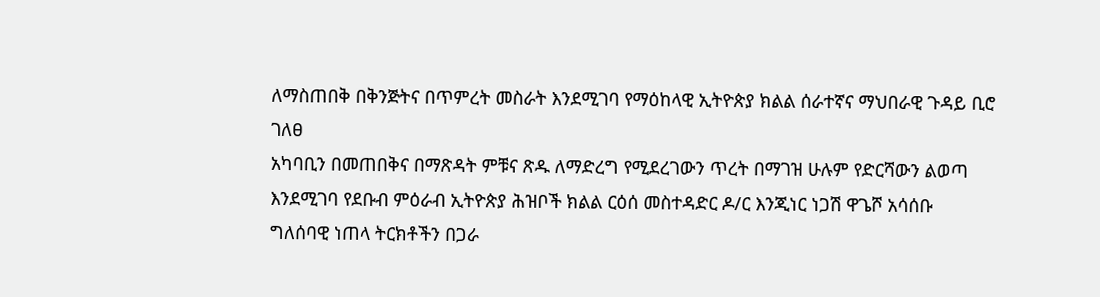ለማስጠበቅ በቅንጅትና በጥምረት መስራት እንደሚገባ የማዕከላዊ ኢትዮጵያ ክልል ሰራተኛና ማህበራዊ ጉዳይ ቢሮ ገለፀ
አካባቢን በመጠበቅና በማጽዳት ምቹና ጽዱ ለማድረግ የሚደረገውን ጥረት በማገዝ ሁሉም የድርሻውን ልወጣ እንደሚገባ የደቡብ ምዕራብ ኢትዮጵያ ሕዝቦች ክልል ርዕሰ መስተዳድር ዶ/ር እንጂነር ነጋሽ ዋጌሾ አሳሰቡ
ግለሰባዊ ነጠላ ትርክቶችን በጋራ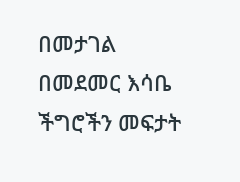በመታገል በመደመር እሳቤ ችግሮችን መፍታት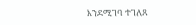እንደሚገባ ተገለጸ